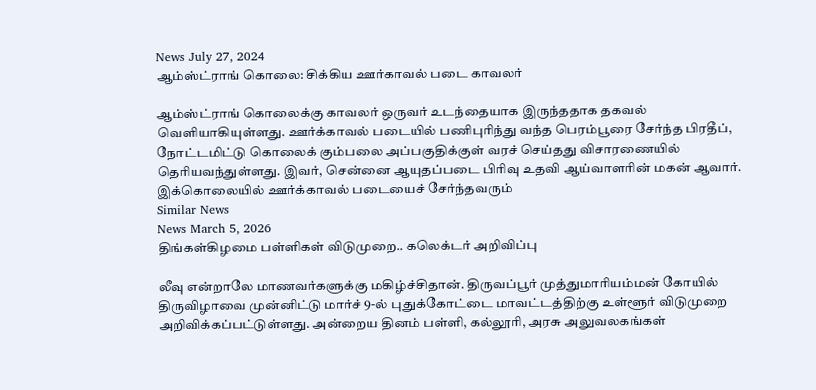News July 27, 2024
ஆம்ஸ்ட்ராங் கொலை: சிக்கிய ஊர்காவல் படை காவலர்

ஆம்ஸ்ட்ராங் கொலைக்கு காவலர் ஒருவர் உடந்தையாக இருந்ததாக தகவல் வெளியாகியுள்ளது. ஊர்க்காவல் படையில் பணிபுரிந்து வந்த பெரம்பூரை சேர்ந்த பிரதீப், நோட்டமிட்டு கொலைக் கும்பலை அப்பகுதிக்குள் வரச் செய்தது விசாரணையில் தெரியவந்துள்ளது. இவர், சென்னை ஆயுதப்படை பிரிவு உதவி ஆய்வாளரின் மகன் ஆவார். இக்கொலையில் ஊர்க்காவல் படையைச் சேர்ந்தவரும்
Similar News
News March 5, 2026
திங்கள்கிழமை பள்ளிகள் விடுமுறை.. கலெக்டர் அறிவிப்பு

லீவு என்றாலே மாணவர்களுக்கு மகிழ்ச்சிதான். திருவப்பூர் முத்துமாரியம்மன் கோயில் திருவிழாவை முன்னிட்டு மார்ச் 9-ல் புதுக்கோட்டை மாவட்டத்திற்கு உள்ளூர் விடுமுறை அறிவிக்கப்பட்டுள்ளது. அன்றைய தினம் பள்ளி, கல்லூரி, அரசு அலுவலகங்கள்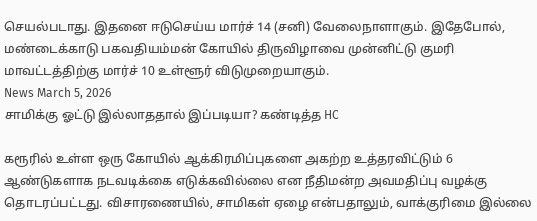செயல்படாது. இதனை ஈடுசெய்ய மார்ச் 14 (சனி) வேலைநாளாகும். இதேபோல், மண்டைக்காடு பகவதியம்மன் கோயில் திருவிழாவை முன்னிட்டு குமரி மாவட்டத்திற்கு மார்ச் 10 உள்ளூர் விடுமுறையாகும்.
News March 5, 2026
சாமிக்கு ஓட்டு இல்லாததால் இப்படியா? கண்டித்த HC

கரூரில் உள்ள ஒரு கோயில் ஆக்கிரமிப்புகளை அகற்ற உத்தரவிட்டும் 6 ஆண்டுகளாக நடவடிக்கை எடுக்கவில்லை என நீதிமன்ற அவமதிப்பு வழக்கு தொடரப்பட்டது. விசாரணையில், சாமிகள் ஏழை என்பதாலும், வாக்குரிமை இல்லை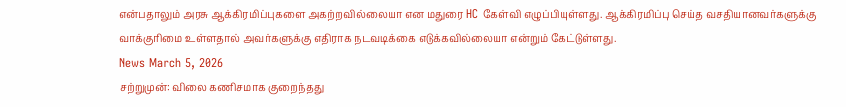என்பதாலும் அரசு ஆக்கிரமிப்புகளை அகற்றவில்லையா என மதுரை HC கேள்வி எழுப்பியுள்ளது. ஆக்கிரமிப்பு செய்த வசதியானவர்களுக்கு வாக்குரிமை உள்ளதால் அவர்களுக்கு எதிராக நடவடிக்கை எடுக்கவில்லையா என்றும் கேட்டுள்ளது.
News March 5, 2026
சற்றுமுன்: விலை கணிசமாக குறைந்தது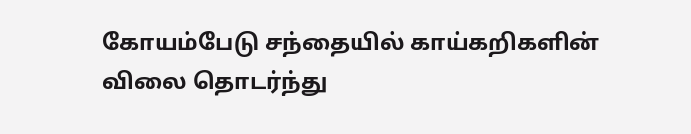கோயம்பேடு சந்தையில் காய்கறிகளின் விலை தொடர்ந்து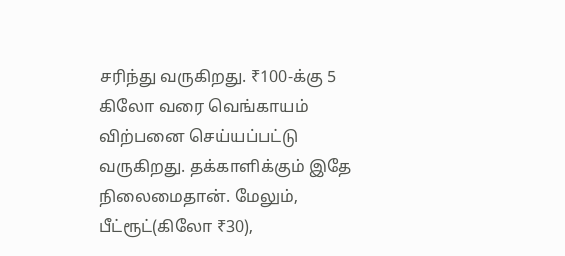சரிந்து வருகிறது. ₹100-க்கு 5 கிலோ வரை வெங்காயம் விற்பனை செய்யப்பட்டு வருகிறது. தக்காளிக்கும் இதே நிலைமைதான். மேலும், பீட்ரூட்(கிலோ ₹30),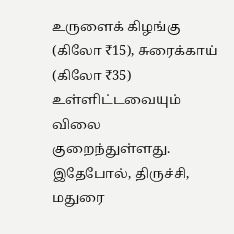உருளைக் கிழங்கு (கிலோ ₹15), சுரைக்காய் (கிலோ ₹35) உள்ளிட்டவையும் விலை குறைந்துள்ளது. இதேபோல், திருச்சி, மதுரை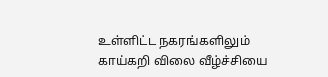உள்ளிட்ட நகரங்களிலும் காய்கறி விலை வீழ்ச்சியை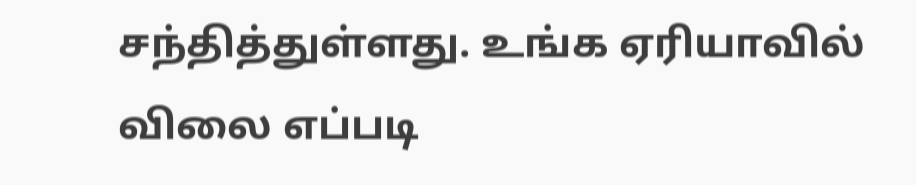சந்தித்துள்ளது. உங்க ஏரியாவில் விலை எப்படி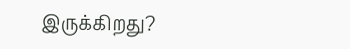இருக்கிறது?